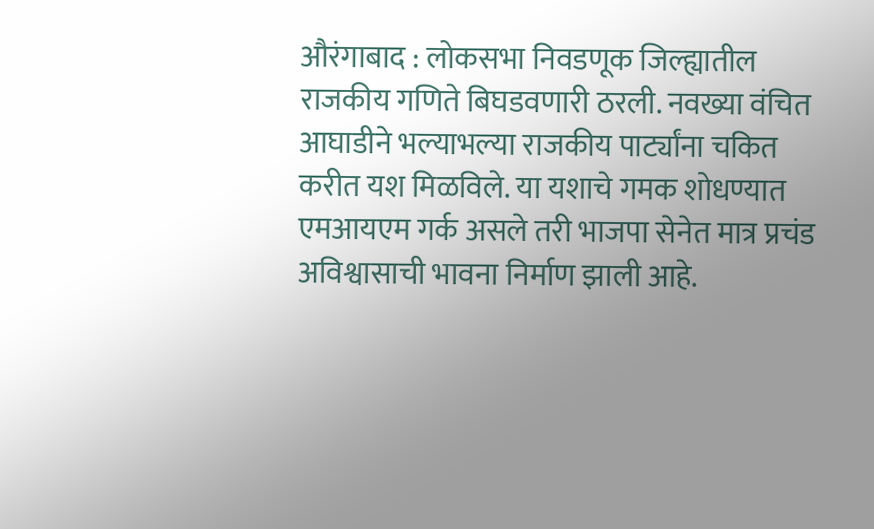औरंगाबाद : लोकसभा निवडणूक जिल्ह्यातील राजकीय गणिते बिघडवणारी ठरली. नवख्या वंचित आघाडीने भल्याभल्या राजकीय पार्ट्यांना चकित करीत यश मिळविले. या यशाचे गमक शोधण्यात एमआयएम गर्क असले तरी भाजपा सेनेत मात्र प्रचंड अविश्वासाची भावना निर्माण झाली आहे.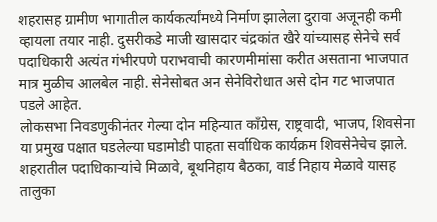शहरासह ग्रामीण भागातील कार्यकर्त्यांमध्ये निर्माण झालेला दुरावा अजूनही कमी व्हायला तयार नाही. दुसरीकडे माजी खासदार चंद्रकांत खैरे यांच्यासह सेनेचे सर्व पदाधिकारी अत्यंत गंभीरपणे पराभवाची कारणमीमांसा करीत असताना भाजपात मात्र मुळीच आलबेल नाही. सेनेसोबत अन सेनेविरोधात असे दोन गट भाजपात पडले आहेत.
लोकसभा निवडणुकीनंतर गेल्या दोन महिन्यात काँग्रेस, राष्ट्रवादी, भाजप, शिवसेना या प्रमुख पक्षात घडलेल्या घडामोडी पाहता सर्वाधिक कार्यक्रम शिवसेनेचेच झाले. शहरातील पदाधिकाऱ्यांचे मिळावे, बूथनिहाय बैठका, वार्ड निहाय मेळावे यासह तालुका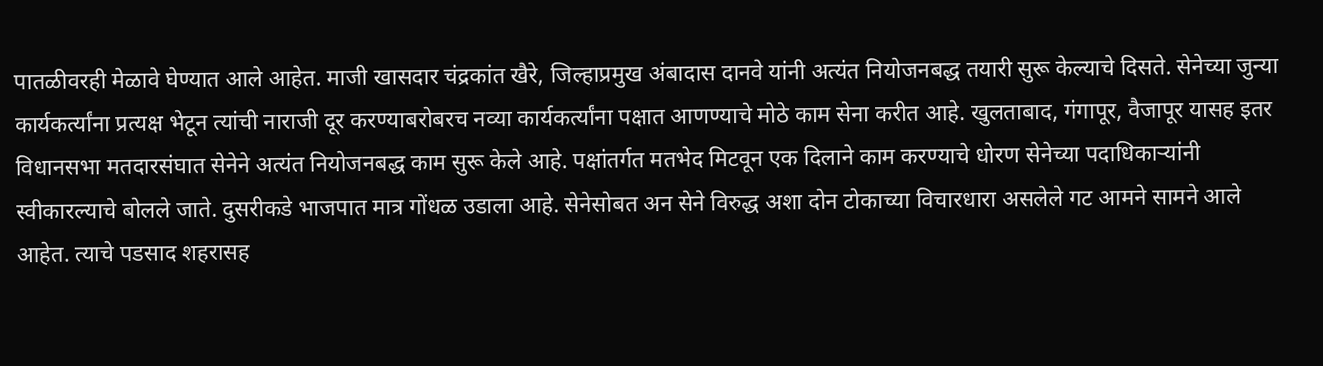पातळीवरही मेळावे घेण्यात आले आहेत. माजी खासदार चंद्रकांत खैरे, जिल्हाप्रमुख अंबादास दानवे यांनी अत्यंत नियोजनबद्ध तयारी सुरू केल्याचे दिसते. सेनेच्या जुन्या कार्यकर्त्यांना प्रत्यक्ष भेटून त्यांची नाराजी दूर करण्याबरोबरच नव्या कार्यकर्त्यांना पक्षात आणण्याचे मोठे काम सेना करीत आहे. खुलताबाद, गंगापूर, वैजापूर यासह इतर विधानसभा मतदारसंघात सेनेने अत्यंत नियोजनबद्ध काम सुरू केले आहे. पक्षांतर्गत मतभेद मिटवून एक दिलाने काम करण्याचे धोरण सेनेच्या पदाधिकाऱ्यांनी स्वीकारल्याचे बोलले जाते. दुसरीकडे भाजपात मात्र गोंधळ उडाला आहे. सेनेसोबत अन सेने विरुद्ध अशा दोन टोकाच्या विचारधारा असलेले गट आमने सामने आले आहेत. त्याचे पडसाद शहरासह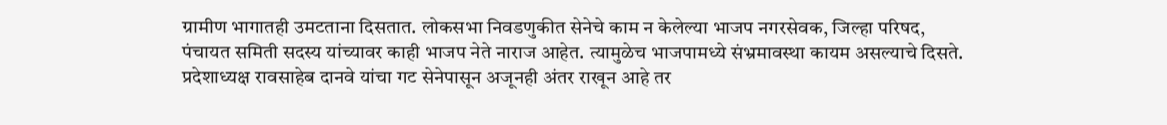ग्रामीण भागातही उमटताना दिसतात. लोकसभा निवडणुकीत सेनेचे काम न केलेल्या भाजप नगरसेवक, जिल्हा परिषद, पंचायत समिती सदस्य यांच्यावर काही भाजप नेते नाराज आहेत. त्यामुळेच भाजपामध्ये संभ्रमावस्था कायम असल्याचे दिसते. प्रदेशाध्यक्ष रावसाहेब दानवे यांचा गट सेनेपासून अजूनही अंतर राखून आहे तर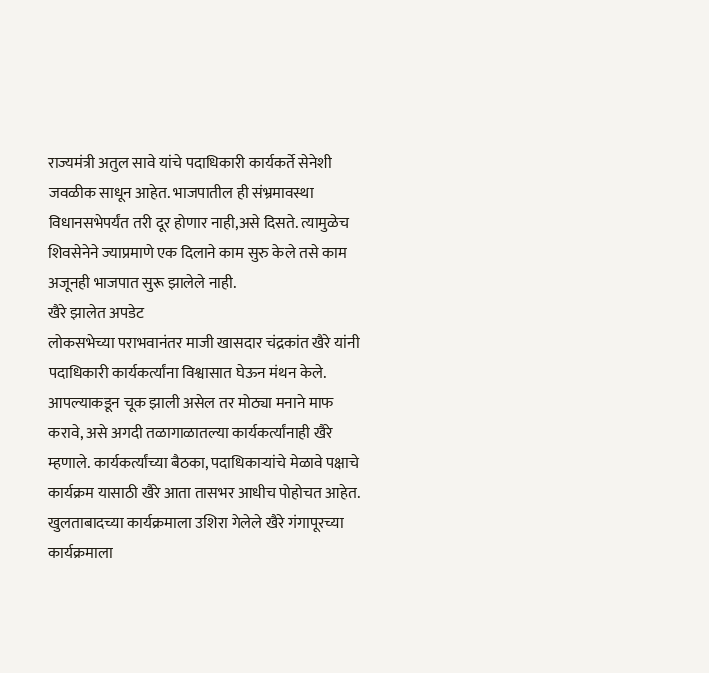राज्यमंत्री अतुल सावे यांचे पदाधिकारी कार्यकर्ते सेनेशी जवळीक साधून आहेत. भाजपातील ही संभ्रमावस्था विधानसभेपर्यंत तरी दूर होणार नाही,असे दिसते. त्यामुळेच शिवसेनेने ज्याप्रमाणे एक दिलाने काम सुरु केले तसे काम अजूनही भाजपात सुरू झालेले नाही.
खैरे झालेत अपडेट
लोकसभेच्या पराभवानंतर माजी खासदार चंद्रकांत खैरे यांनी पदाधिकारी कार्यकर्त्यांना विश्वासात घेऊन मंथन केले. आपल्याकडून चूक झाली असेल तर मोठ्या मनाने माफ करावे, असे अगदी तळागाळातल्या कार्यकर्त्यांनाही खैरे म्हणाले. कार्यकर्त्यांच्या बैठका, पदाधिकाऱ्यांचे मेळावे पक्षाचे कार्यक्रम यासाठी खैरे आता तासभर आधीच पोहोचत आहेत. खुलताबादच्या कार्यक्रमाला उशिरा गेलेले खैरे गंगापूरच्या कार्यक्रमाला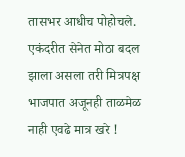तासभर आधीच पोहोचले. एकंदरीत सेनेत मोठा बदल झाला असला तरी मित्रपक्ष भाजपात अजूनही ताळमेळ नाही एवढे मात्र खरे !